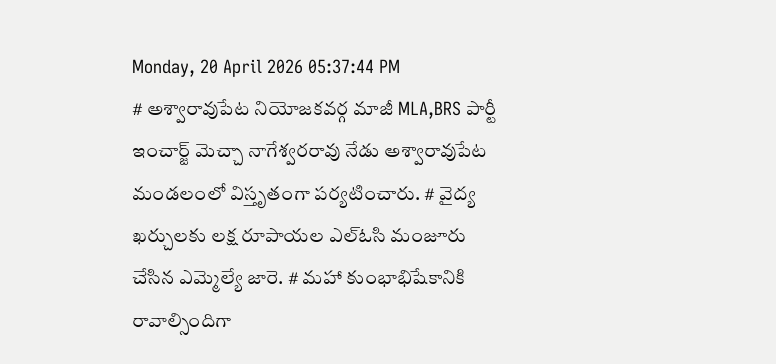Monday, 20 April 2026 05:37:44 PM
# అశ్వారావుపేట నియోజకవర్గ మాజీ MLA,BRS పార్టీ ఇంచార్జ్ మెచ్చా నాగేశ్వరరావు నేడు అశ్వారావుపేట మండలంలో విస్తృతంగా పర్యటించారు. # వైద్య ఖర్చులకు లక్ష రూపాయల ఎల్ఓసి మంజూరు చేసిన ఎమ్మెల్యే జారె. # మహా కుంభాభిషేకానికి రావాల్సిందిగా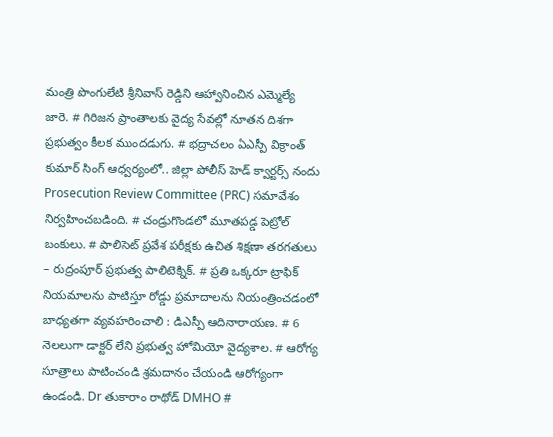మంత్రి పొంగులేటి శ్రీనివాస్ రెడ్డిని ఆహ్వానించిన ఎమ్మెల్యే జారె. # గిరిజన ప్రాంతాలకు వైద్య సేవల్లో నూతన దిశగా ప్రభుత్వం కీలక ముందడుగు. # భద్రాచలం ఏఎస్పీ విక్రాంత్ కుమార్ సింగ్ ఆధ్వర్యంలో.. జిల్లా పోలీస్ హెడ్ క్వార్టర్స్ నందు Prosecution Review Committee (PRC) సమావేశం నిర్వహించబడింది. # చండ్రుగొండలో మూతపడ్డ పెట్రోల్ బంకులు. # పాలిసెట్ ప్రవేశ పరీక్షకు ఉచిత శిక్షణా తరగతులు – రుద్రంపూర్ ప్రభుత్వ పాలిటెక్నిక్. # ప్రతి ఒక్కరూ ట్రాఫిక్ నియమాలను పాటిస్తూ రోడ్డు ప్రమాదాలను నియంత్రించడంలో బాధ్యతగా వ్యవహరించాలి : డిఎస్పీ ఆదినారాయణ. # 6 నెలలుగా డాక్టర్ లేని ప్రభుత్వ హోమియో వైద్యశాల. # ఆరోగ్య సూత్రాలు పాటించండి శ్రమదానం చేయండి ఆరోగ్యంగా ఉండండి. Dr తుకారాం రాథోడ్ DMHO #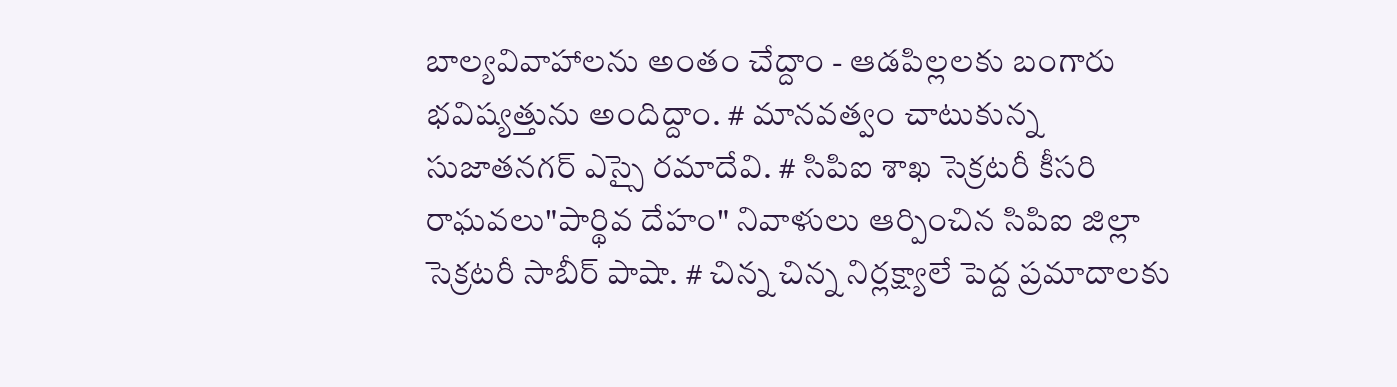బాల్యవివాహాలను అంతం చేద్దాం - ఆడపిల్లలకు బంగారు భవిష్యత్తును అందిద్దాం. # మానవత్వం చాటుకున్న సుజాతనగర్ ఎస్సై రమాదేవి. # సిపిఐ శాఖ సెక్రటరీ కీసరి రాఘవలు"పార్థివ దేహం" నివాళులు ఆర్పించిన సిపిఐ జిల్లా సెక్రటరీ సాబీర్ పాషా. # చిన్న చిన్న నిర్లక్ష్యాలే పెద్ద ప్రమాదాలకు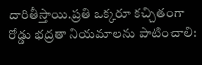దారితీస్తాయి.ప్రతి ఒక్కరూ కచ్చితంగా రోడ్డు భద్రతా నియమాలను పాటించాలి: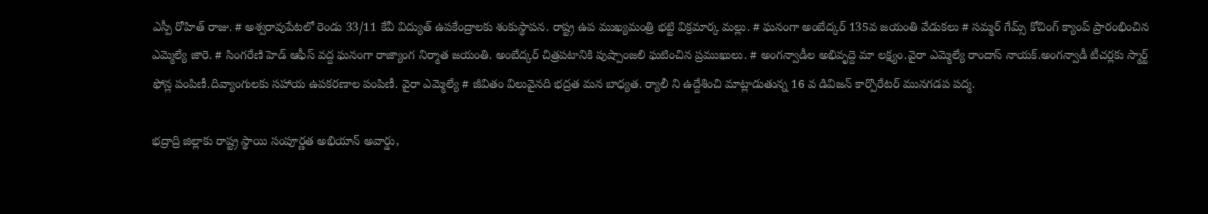ఎస్పీ రోహిత్ రాజు. # అశ్వరావుపేటలో రెండు 33/11 కేవీ విద్యుత్ ఉపకేంద్రాలకు శంకుస్థాపన. రాష్ట్ర ఉప ముఖ్యమంత్రి భట్టి విక్రమార్క మల్లు. # ఘనంగా అంబేద్కర్ 135వ జయంతి వేడుకలు # సమ్మర్ గేమ్స్ కోచింగ్ క్యాంప్ ప్రారంభించిన ఎమ్మెల్యే జారె. # సింగరేణి హెడ్ ఆఫీస్ వద్ద ఘనంగా రాజ్యాంగ నిర్మాత జయంతి. అంబేద్కర్ చిత్రపటానికి పుష్పాంజలి ఘటించిన ప్రముఖులు. # అంగన్వాడీల అభివృద్దె మా లక్ష్యం.వైరా ఎమ్మెల్యే రాందాస్ నాయక్.అంగన్వాడీ టీచర్లకు స్మార్ట్ ఫోన్ల పంపిణీ.దివ్యాంగులకు సహాయ ఉపకరణాల పంపిణీ. వైరా ఎమ్మెల్యే # జీవితం విలువైనది భద్రత మన బాధ్యత. ర్యాలీ ని ఉద్దేశించి మాట్లాడుతున్న 16 వ డివిజన్ కార్పొరేటర్ మునగడప పద్మ.

భద్రాద్రి జిల్లాకు రాష్ట్ర స్థాయి సంపూర్ణత అభియాన్ అవార్డు,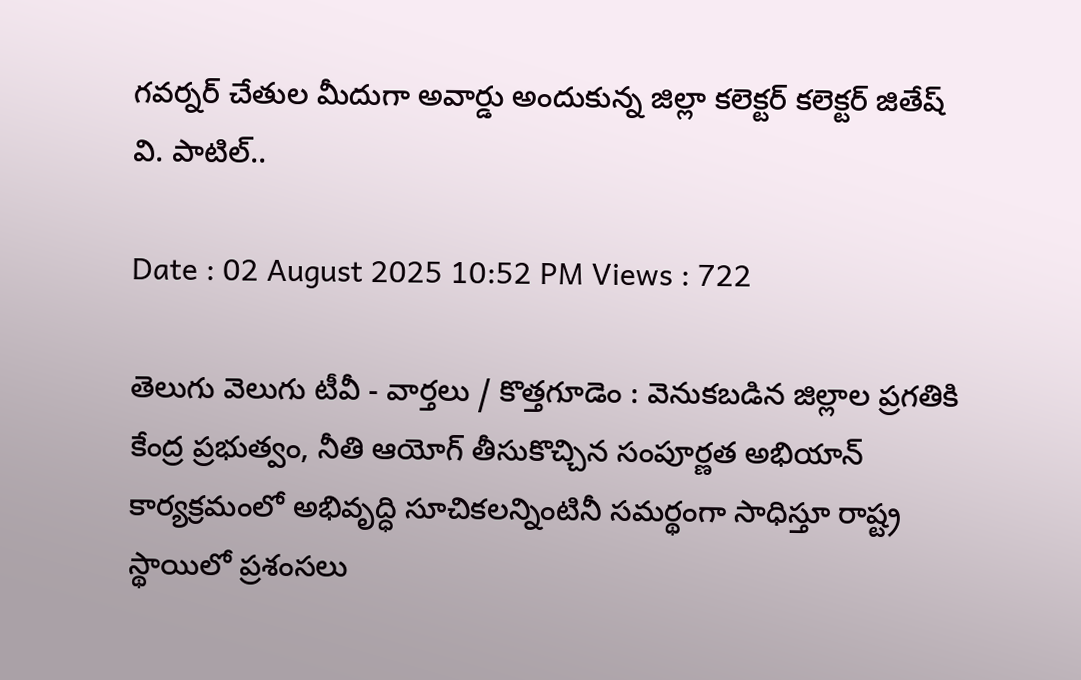గవర్నర్ చేతుల మీదుగా అవార్డు అందుకున్న జిల్లా కలెక్టర్ కలెక్టర్ జితేష్ వి. పాటిల్..

Date : 02 August 2025 10:52 PM Views : 722

తెలుగు వెలుగు టీవీ - వార్తలు / కొత్తగూడెం : వెనుకబడిన జిల్లాల ప్రగతికి కేంద్ర ప్రభుత్వం, నీతి ఆయోగ్ తీసుకొచ్చిన సంపూర్ణత అభియాన్ కార్యక్రమంలో అభివృద్ధి సూచికలన్నింటినీ సమర్థంగా సాధిస్తూ రాష్ట్ర స్థాయిలో ప్రశంసలు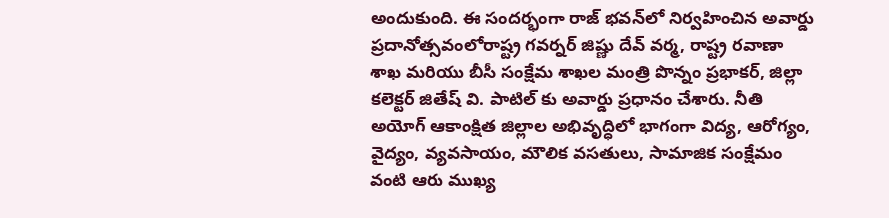అందుకుంది. ఈ సందర్భంగా రాజ్ భవన్‌లో నిర్వహించిన అవార్డు ప్రదానోత్సవంలోరాష్ట్ర గవర్నర్ జిష్ణు దేవ్ వర్మ, రాష్ట్ర రవాణా శాఖ మరియు బీసీ సంక్షేమ శాఖల మంత్రి పొన్నం ప్రభాకర్, జిల్లా కలెక్టర్ జితేష్ వి. పాటిల్ కు అవార్డు ప్రధానం చేశారు. నీతి అయోగ్ ఆకాంక్షిత జిల్లాల అభివృద్ధిలో భాగంగా విద్య, ఆరోగ్యం, వైద్యం, వ్యవసాయం, మౌలిక వసతులు, సామాజిక సంక్షేమం వంటి ఆరు ముఖ్య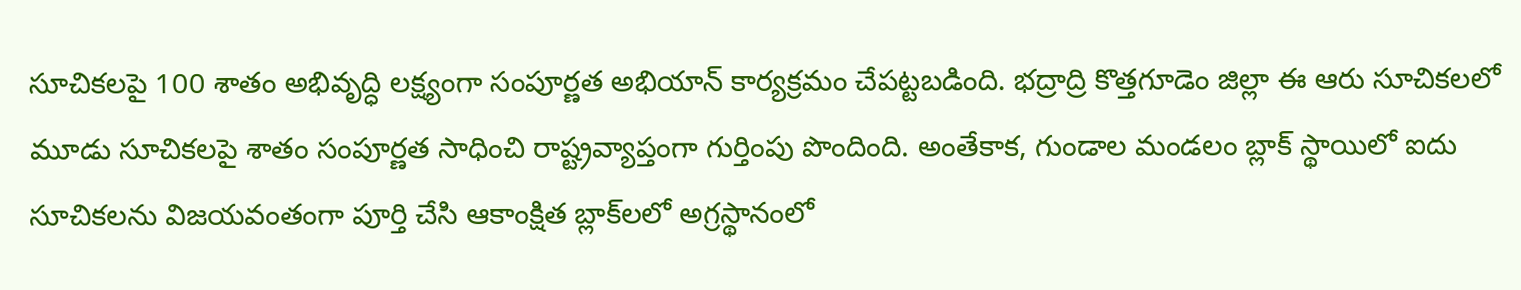సూచికలపై 100 శాతం అభివృద్ధి లక్ష్యంగా సంపూర్ణత అభియాన్ కార్యక్రమం చేపట్టబడింది. భద్రాద్రి కొత్తగూడెం జిల్లా ఈ ఆరు సూచికలలో మూడు సూచికలపై శాతం సంపూర్ణత సాధించి రాష్ట్రవ్యాప్తంగా గుర్తింపు పొందింది. అంతేకాక, గుండాల మండలం బ్లాక్ స్థాయిలో ఐదు సూచికలను విజయవంతంగా పూర్తి చేసి ఆకాంక్షిత బ్లాక్‌లలో అగ్రస్థానంలో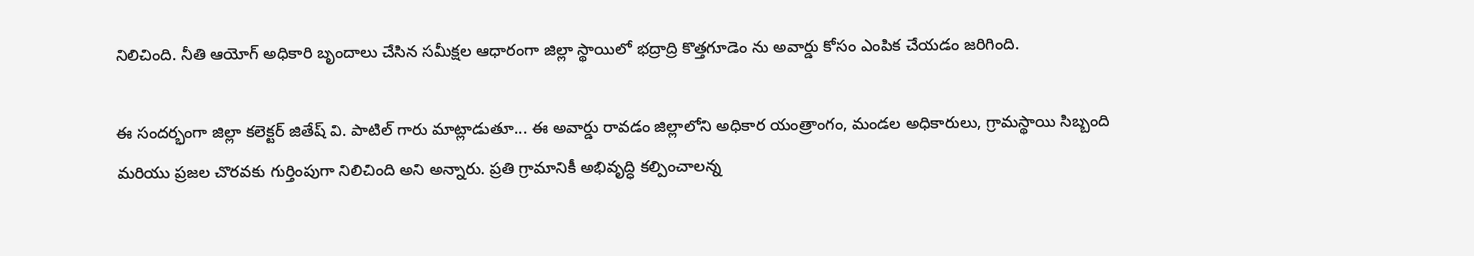నిలిచింది. నీతి ఆయోగ్ అధికారి బృందాలు చేసిన సమీక్షల ఆధారంగా జిల్లా స్థాయిలో భద్రాద్రి కొత్తగూడెం ను అవార్డు కోసం ఎంపిక చేయడం జరిగింది.

ఈ సందర్భంగా జిల్లా కలెక్టర్ జితేష్ వి. పాటిల్ గారు మాట్లాడుతూ... ఈ అవార్డు రావడం జిల్లాలోని అధికార యంత్రాంగం, మండల అధికారులు, గ్రామస్థాయి సిబ్బంది మరియు ప్రజల చొరవకు గుర్తింపుగా నిలిచింది అని అన్నారు. ప్రతి గ్రామానికీ అభివృద్ధి కల్పించాలన్న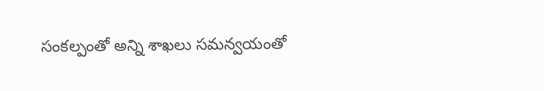సంకల్పంతో అన్ని శాఖలు సమన్వయంతో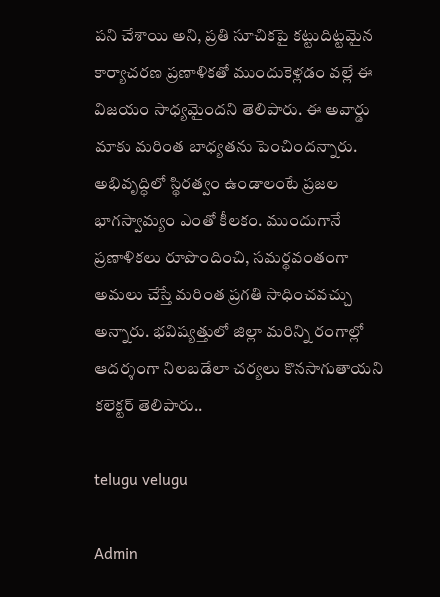పని చేశాయి అని, ప్రతి సూచికపై కట్టుదిట్టమైన కార్యాచరణ ప్రణాళికతో ముందుకెళ్లడం వల్లే ఈ విజయం సాధ్యమైందని తెలిపారు. ఈ అవార్డు మాకు మరింత బాధ్యతను పెంచిందన్నారు. అభివృద్ధిలో స్థిరత్వం ఉండాలంటే ప్రజల భాగస్వామ్యం ఎంతో కీలకం. ముందుగానే ప్రణాళికలు రూపొందించి, సమర్థవంతంగా అమలు చేస్తే మరింత ప్రగతి సాధించవచ్చు అన్నారు. భవిష్యత్తులో జిల్లా మరిన్ని రంగాల్లో ఆదర్శంగా నిలబడేలా చర్యలు కొనసాగుతాయని కలెక్టర్ తెలిపారు..

telugu velugu

Admin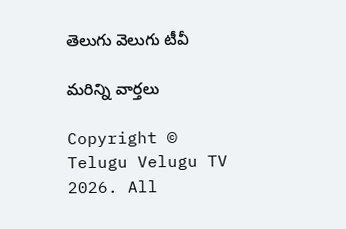తెలుగు వెలుగు టీవీ

మరిన్ని వార్తలు

Copyright © Telugu Velugu TV 2026. All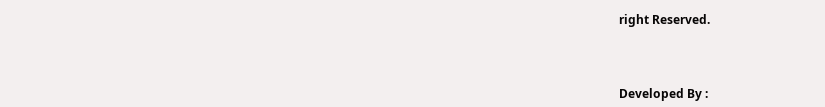right Reserved.



Developed By :